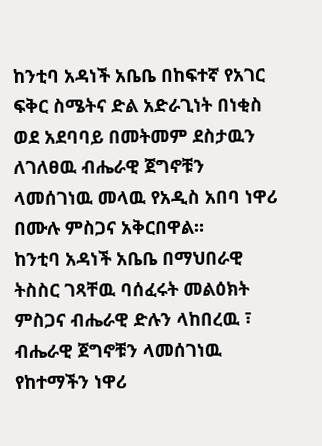ከንቲባ አዳነች አቤቤ በከፍተኛ የአገር ፍቅር ስሜትና ድል አድራጊነት በነቂስ ወደ አደባባይ በመትመም ደስታዉን ለገለፀዉ ብሔራዊ ጀግኖቹን ላመሰገነዉ መላዉ የአዲስ አበባ ነዋሪ በሙሉ ምስጋና አቅርበዋል።
ከንቲባ አዳነች አቤቤ በማህበራዊ ትስስር ገጻቸዉ ባሰፈሩት መልዕክት ምስጋና ብሔራዊ ድሉን ላከበረዉ ፣ ብሔራዊ ጀግኖቹን ላመሰገነዉ የከተማችን ነዋሪ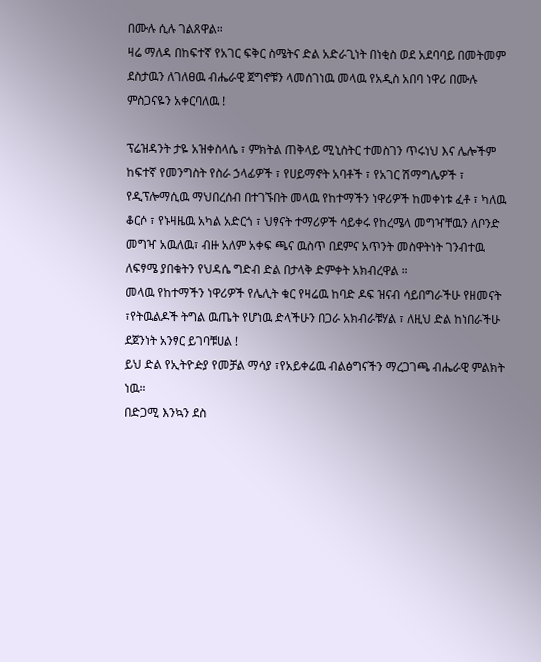በሙሉ ሲሉ ገልጸዋል።
ዛሬ ማለዳ በከፍተኛ የአገር ፍቅር ስሜትና ድል አድራጊነት በነቂስ ወደ አደባባይ በመትመም ደስታዉን ለገለፀዉ ብሔራዊ ጀግኖቹን ላመሰገነዉ መላዉ የአዲስ አበባ ነዋሪ በሙሉ ምስጋናዬን አቀርባለዉ !

ፕሬዝዳንት ታዬ አዝቀስላሴ ፣ ምክትል ጠቅላይ ሚኒስትር ተመስገን ጥሩነህ እና ሌሎችም ከፍተኛ የመንግስት የስራ ኃላፊዎች ፣ የሀይማኖት አባቶች ፣ የአገር ሽማግሌዎች ፣ የዲፕሎማሲዉ ማህበረሰብ በተገኙበት መላዉ የከተማችን ነዋሪዎች ከመቀነቱ ፈቶ ፣ ካለዉ ቆርሶ ፣ የኑዛዜዉ አካል አድርጎ ፣ ህፃናት ተማሪዎች ሳይቀሩ የከረሜላ መግዣቸዉን ለቦንድ መግዣ አዉለዉ፣ ብዙ አለም አቀፍ ጫና ዉስጥ በደምና አጥንት መስዋትነት ገንብተዉ ለፍፃሜ ያበቁትን የህዳሴ ግድብ ድል በታላቅ ድምቀት አክብረዋል ።
መላዉ የከተማችን ነዋሪዎች የሌሊት ቁር የዛሬዉ ከባድ ዶፍ ዝናብ ሳይበግራችሁ የዘመናት ፣የትዉልዶች ትግል ዉጤት የሆነዉ ድላችሁን በጋራ አክብራቹሃል ፣ ለዚህ ድል ከነበራችሁ ደጀንነት አንፃር ይገባቹሀል !
ይህ ድል የኢትዮዽያ የመቻል ማሳያ ፣የአይቀሬዉ ብልፅግናችን ማረጋገጫ ብሔራዊ ምልክት ነዉ።
በድጋሚ እንኳን ደስ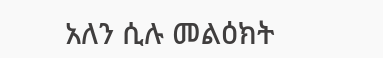አለን ሲሉ መልዕክት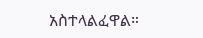አስተላልፈዋል።